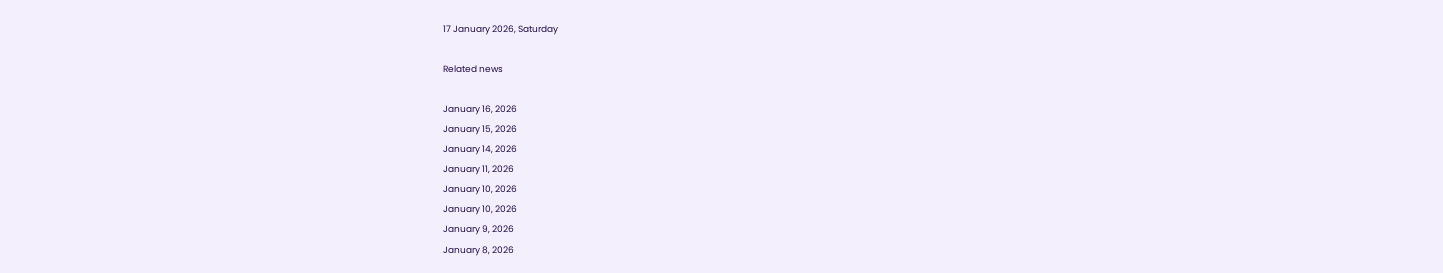17 January 2026, Saturday

Related news

January 16, 2026
January 15, 2026
January 14, 2026
January 11, 2026
January 10, 2026
January 10, 2026
January 9, 2026
January 8, 2026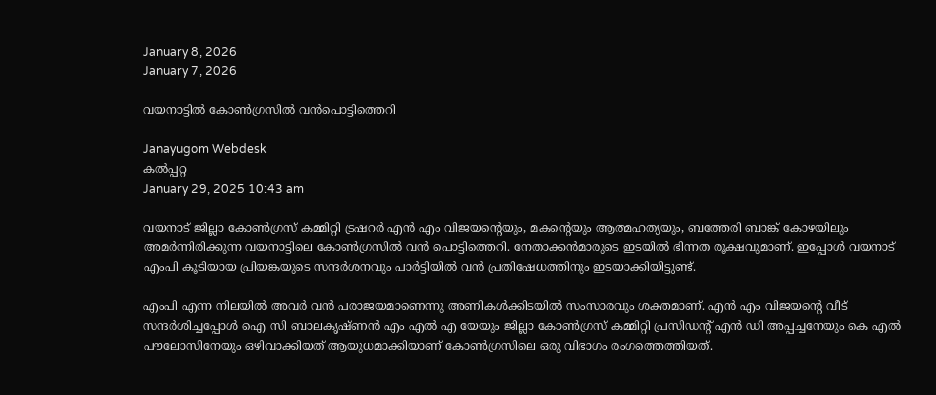January 8, 2026
January 7, 2026

വയനാട്ടില്‍ കോണ്‍ഗ്രസില്‍ വന്‍പൊട്ടിത്തെറി

Janayugom Webdesk
കല്‍പ്പറ്റ
January 29, 2025 10:43 am

വയനാട് ജില്ലാ കോണ്‍ഗ്രസ് കമ്മിറ്റി ട്രഷറര്‍ എന്‍ എം വിജയന്റെയും, മകന്റെയും ആത്മഹത്യയും, ബത്തേരി ബാങ്ക് കോഴയിലും അമര്‍ന്നിരിക്കുന്ന വയനാട്ടിലെ കോണ്‍ഗ്രസില്‍ വന്‍ പൊട്ടിത്തെറി. നേതാക്കന്‍മാരുടെ ഇടയില്‍ ഭിന്നത രൂക്ഷവുമാണ്. ഇപ്പോള്‍ വയനാട് എംപി കൂടിയായ പ്രിയങ്കയുടെ സന്ദര്‍ശനവും പാര്‍ട്ടിയില്‍ വന്‍ പ്രതിഷേധത്തിനും ഇടയാക്കിയിട്ടുണ്ട്.

എംപി എന്ന നിലയില്‍ അവര്‍ വന്‍ പരാജയമാണെന്നു അണികള്‍ക്കിടയില്‍ സംസാരവും ശക്തമാണ്. എൻ എം വിജയന്റെ വീട്‌ സന്ദർശിച്ചപ്പോൾ ഐ സി ബാലകൃഷ്ണൻ എം എൽ എ യേയും ജില്ലാ കോണ്‍ഗ്രസ് കമ്മിറ്റി പ്രസിഡന്റ് എൻ ഡി അപ്പച്ചനേയും കെ എൽ പൗലോസിനേയും ഒഴിവാക്കിയത്‌ ആയുധമാക്കിയാണ് കോൺഗ്രസിലെ ഒരു വിഭാഗം രംഗത്തെത്തിയത്.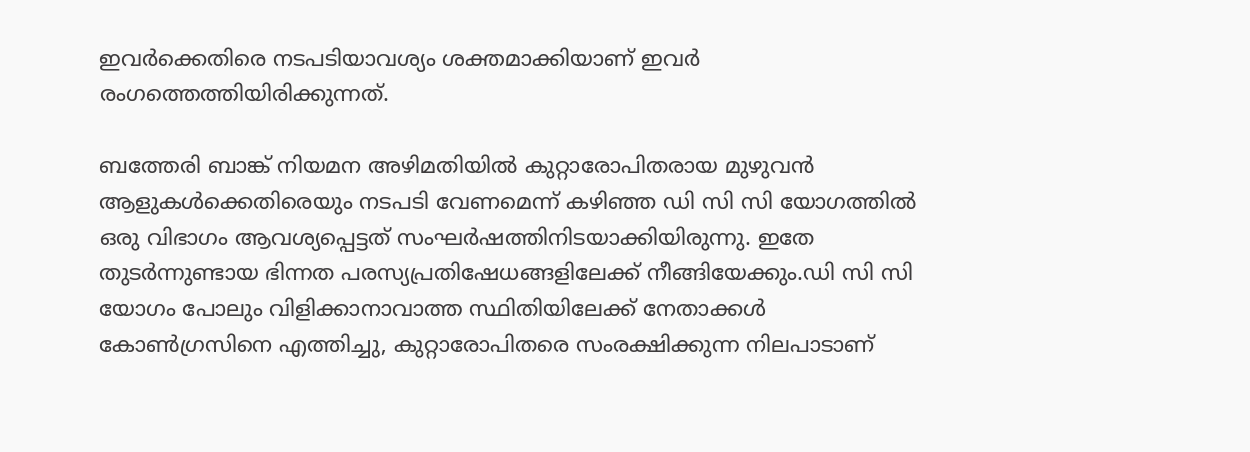ഇവർക്കെതിരെ നടപടിയാവശ്യം ശക്തമാക്കിയാണ് ഇവർ രംഗത്തെത്തിയിരിക്കുന്നത്.

ബത്തേരി ബാങ്ക്‌ നിയമന അഴിമതിയിൽ കുറ്റാരോപിതരായ മുഴുവൻ ആളുകൾക്കെതിരെയും നടപടി വേണമെന്ന് കഴിഞ്ഞ ഡി സി സി യോഗത്തിൽ ഒരു വിഭാഗം ആവശ്യപ്പെട്ടത്‌ സംഘർഷത്തിനിടയാക്കിയിരുന്നു. ഇതേ തുടർന്നുണ്ടായ ഭിന്നത പരസ്യപ്രതിഷേധങ്ങളിലേക്ക്‌ നീങ്ങിയേക്കും.ഡി സി സി യോഗം പോലും വിളിക്കാനാവാത്ത സ്ഥിതിയിലേക്ക്‌ നേതാക്കൾ കോൺഗ്രസിനെ എത്തിച്ചു, കുറ്റാരോപിതരെ സംരക്ഷിക്കുന്ന നിലപാടാണ്‌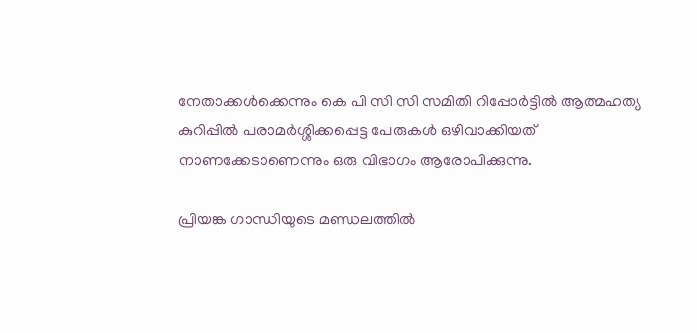നേതാക്കൾക്കെന്നും കെ പി സി സി സമിതി റിപ്പോർട്ടിൽ ആത്മഹത്യ കുറിപ്പിൽ പരാമർശ്ശിക്കപ്പെട്ട പേരുകൾ ഒഴിവാക്കിയത്‌ നാണക്കേടാണെന്നും ഒരു വിഭാഗം ആരോപിക്കുന്നു.

പ്രിയങ്ക ഗാന്ധിയുടെ മണ്ഡലത്തിൽ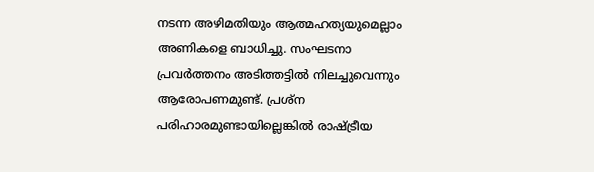നടന്ന അഴിമതിയും ആത്മഹത്യയുമെല്ലാം അണികളെ ബാധിച്ചു. സംഘടനാ പ്രവർത്തനം അടിത്തട്ടിൽ നിലച്ചുവെന്നും ആരോപണമുണ്ട്‌. പ്രശ്ന പരിഹാരമുണ്ടായില്ലെങ്കിൽ രാഷ്ട്രീയ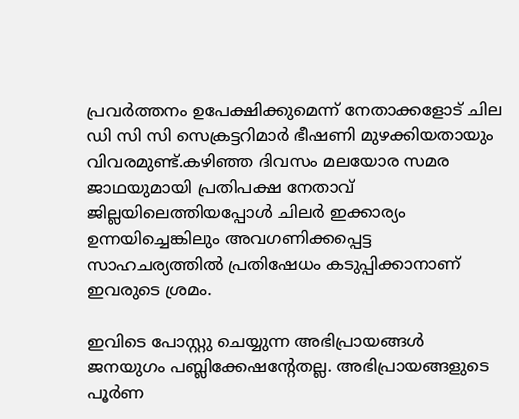പ്രവർത്തനം ഉപേക്ഷിക്കുമെന്ന് നേതാക്കളോട്‌ ചില ഡി സി സി സെക്രട്ടറിമാർ ഭീഷണി മുഴക്കിയതായും വിവരമുണ്ട്‌.കഴിഞ്ഞ ദിവസം മലയോര സമര ജാഥയുമായി പ്രതിപക്ഷ നേതാവ്‌ ജില്ലയിലെത്തിയപ്പോൾ ചിലർ ഇക്കാര്യം ഉന്നയിച്ചെങ്കിലും അവഗണിക്കപ്പെട്ട സാഹചര്യത്തിൽ പ്രതിഷേധം കടുപ്പിക്കാനാണ്‌ ഇവരുടെ ശ്രമം.

ഇവിടെ പോസ്റ്റു ചെയ്യുന്ന അഭിപ്രായങ്ങള്‍ ജനയുഗം പബ്ലിക്കേഷന്റേതല്ല. അഭിപ്രായങ്ങളുടെ പൂര്‍ണ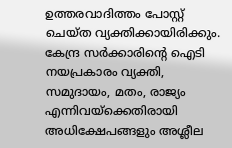ഉത്തരവാദിത്തം പോസ്റ്റ് ചെയ്ത വ്യക്തിക്കായിരിക്കും. കേന്ദ്ര സര്‍ക്കാരിന്റെ ഐടി നയപ്രകാരം വ്യക്തി, സമുദായം, മതം, രാജ്യം എന്നിവയ്‌ക്കെതിരായി അധിക്ഷേപങ്ങളും അശ്ലീല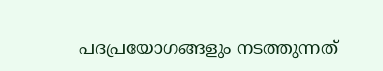പദപ്രയോഗങ്ങളും നടത്തുന്നത്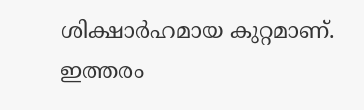ശിക്ഷാര്‍ഹമായ കുറ്റമാണ്. ഇത്തരം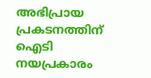അഭിപ്രായ പ്രകടനത്തിന് ഐടി നയപ്രകാരം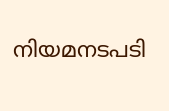നിയമനടപടി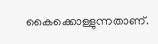കൈക്കൊള്ളുന്നതാണ്.